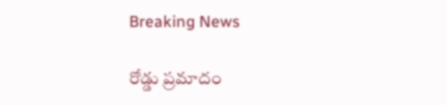Breaking News

రోడ్డు ప్రమాదం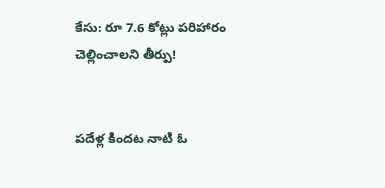కేసు: రూ 7.6 కోట్లు పరిహారం చెల్లించాలని తీర్పు!


పదేళ్ల కిందట నాటి ఓ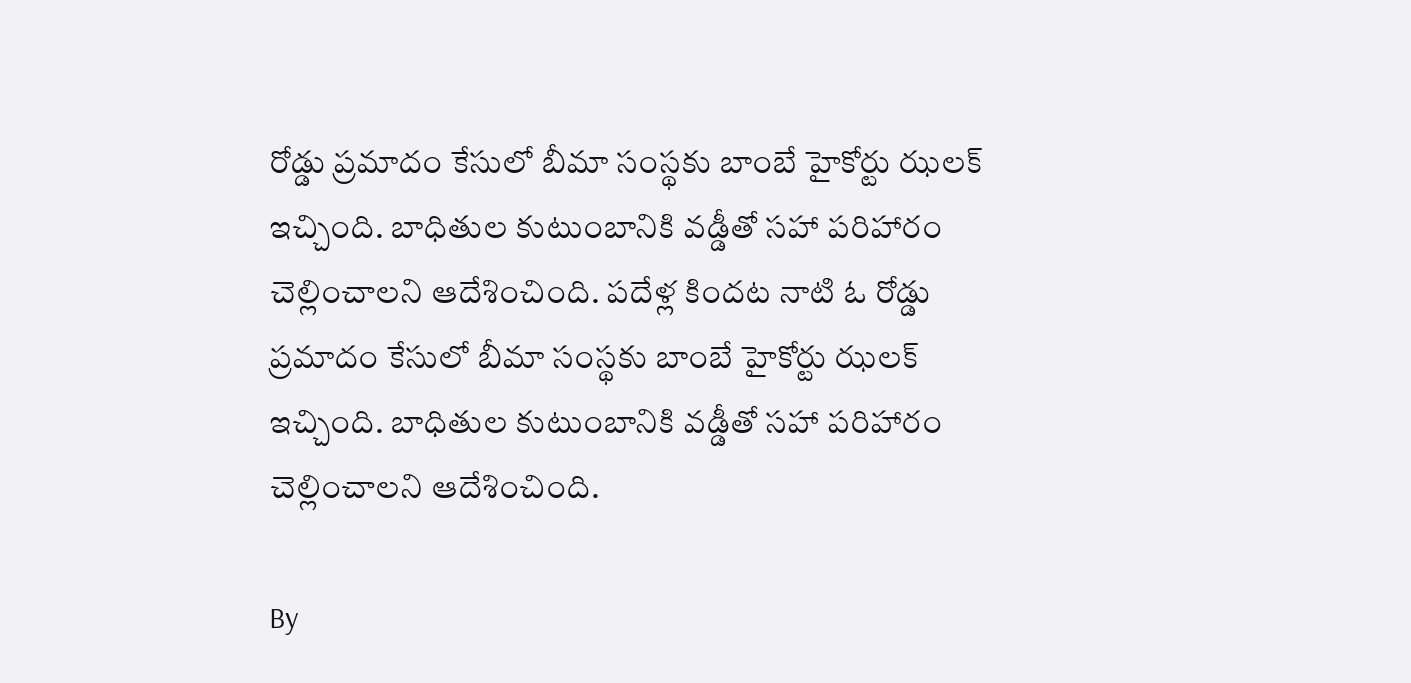రోడ్డు ప్రమాదం కేసులో బీమా సంస్థకు బాంబే హైకోర్టు ఝలక్ ఇచ్చింది. బాధితుల కుటుంబానికి వడ్డీతో సహా పరిహారం చెల్లించాలని ఆదేశించింది. పదేళ్ల కిందట నాటి ఓ రోడ్డు ప్రమాదం కేసులో బీమా సంస్థకు బాంబే హైకోర్టు ఝలక్ ఇచ్చింది. బాధితుల కుటుంబానికి వడ్డీతో సహా పరిహారం చెల్లించాలని ఆదేశించింది.

By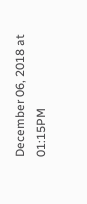December 06, 2018 at 01:15PM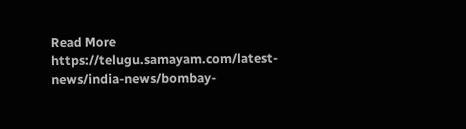Read More https://telugu.samayam.com/latest-news/india-news/bombay-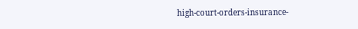high-court-orders-insurance-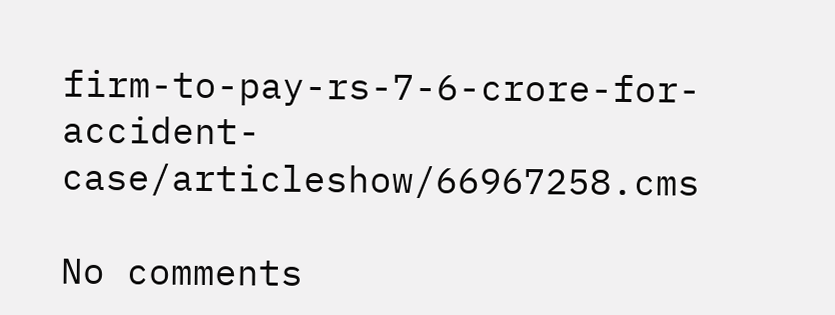firm-to-pay-rs-7-6-crore-for-accident-case/articleshow/66967258.cms

No comments